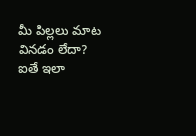మీ పిల్లలు మాట వినడం లేదా? ఐతే ఇలా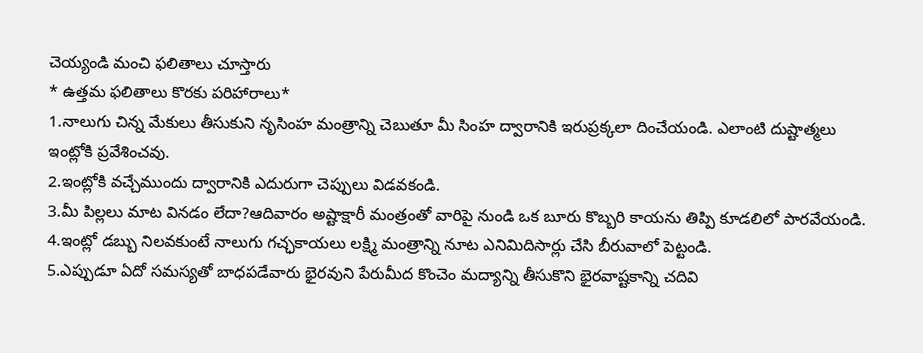చెయ్యండి మంచి ఫలితాలు చూస్తారు
* ఉత్తమ ఫలితాలు కొరకు పరిహారాలు*
1.నాలుగు చిన్న మేకులు తీసుకుని నృసింహ మంత్రాన్ని చెబుతూ మీ సింహ ద్వారానికి ఇరుప్రక్కలా దించేయండి. ఎలాంటి దుష్టాత్మలు ఇంట్లోకి ప్రవేశించవు.
2.ఇంట్లోకి వచ్చేముందు ద్వారానికి ఎదురుగా చెప్పులు విడవకండి.
3.మీ పిల్లలు మాట వినడం లేదా?ఆదివారం అష్టాక్షారీ మంత్రంతో వారిపై నుండి ఒక బూరు కొబ్బరి కాయను తిప్పి కూడలిలో పారవేయండి.
4.ఇంట్లో డబ్బు నిలవకుంటే నాలుగు గచ్ఛకాయలు లక్ష్మి మంత్రాన్ని నూట ఎనిమిదిసార్లు చేసి బీరువాలో పెట్టండి.
5.ఎప్పుడూ ఏదో సమస్యతో బాధపడేవారు భైరవుని పేరుమీద కొంచెం మద్యాన్ని తీసుకొని భైరవాష్టకాన్ని చదివి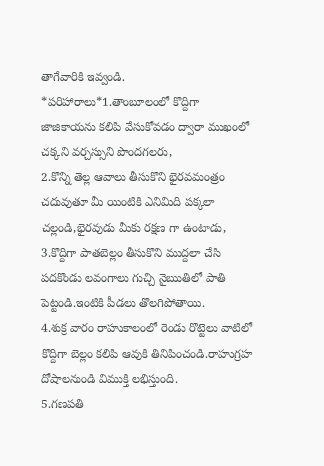తాగేవారికి ఇవ్వండి.
*పరిహారాలు*1.తాంబూలంలో కొద్దిగా జాజికాయను కలిపి వేసుకోవడం ద్వారా ముఖంలో చక్కని వర్చస్సుని పొందగలరు,
2.కొన్ని తెల్ల ఆవాలు తీసుకొని భైరవమంత్రం చదువుతూ మీ యింటికి ఎనిమిది పక్కలా చల్లండి,భైరవుడు మీకు రక్షణ గా ఉంటాడు,
3.కొద్దిగా పాతబెల్లం తీసుకొని ముద్దలా చేసి పదకొండు లవంగాలు గుచ్చి నైఋతిలో పాతి పెట్టండి.ఇంటికి పీడలు తొలగిపోతాయి.
4.శుక్ర వారం రాహుకాలంలో రెండు రొట్టెలు వాటిలో కొద్దిగా బెల్లం కలిపి ఆవుకి తినిపించండి.రాహుగ్రహ దోషాలనుండి విముక్తి లభిస్తుంది.
5.గణపతి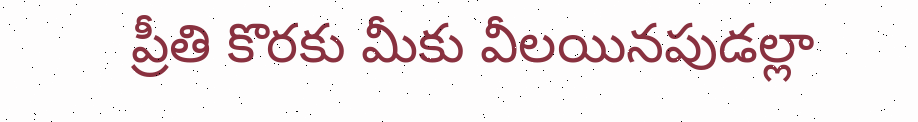ప్రీతి కొరకు మీకు వీలయినపుడల్లా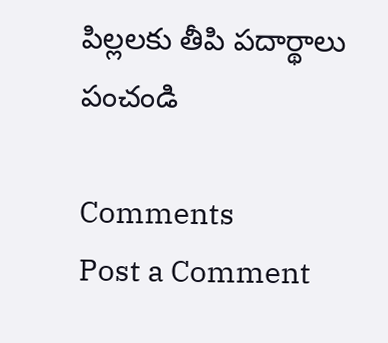పిల్లలకు తీపి పదార్థాలు పంచండి

Comments
Post a Comment